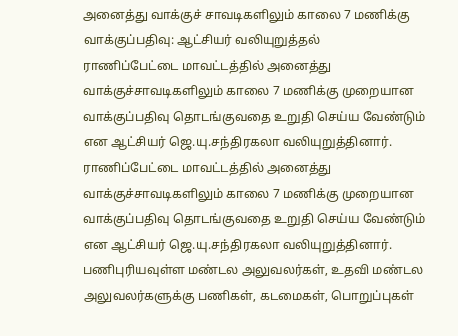அனைத்து வாக்குச் சாவடிகளிலும் காலை 7 மணிக்கு வாக்குப்பதிவு: ஆட்சியர் வலியுறுத்தல்
ராணிப்பேட்டை மாவட்டத்தில் அனைத்து வாக்குச்சாவடிகளிலும் காலை 7 மணிக்கு முறையான வாக்குப்பதிவு தொடங்குவதை உறுதி செய்ய வேண்டும் என ஆட்சியர் ஜெ.யு.சந்திரகலா வலியுறுத்தினார்.
ராணிப்பேட்டை மாவட்டத்தில் அனைத்து வாக்குச்சாவடிகளிலும் காலை 7 மணிக்கு முறையான வாக்குப்பதிவு தொடங்குவதை உறுதி செய்ய வேண்டும் என ஆட்சியர் ஜெ.யு.சந்திரகலா வலியுறுத்தினார்.
பணிபுரியவுள்ள மண்டல அலுவலர்கள், உதவி மண்டல அலுவலர்களுக்கு பணிகள், கடமைகள், பொறுப்புகள்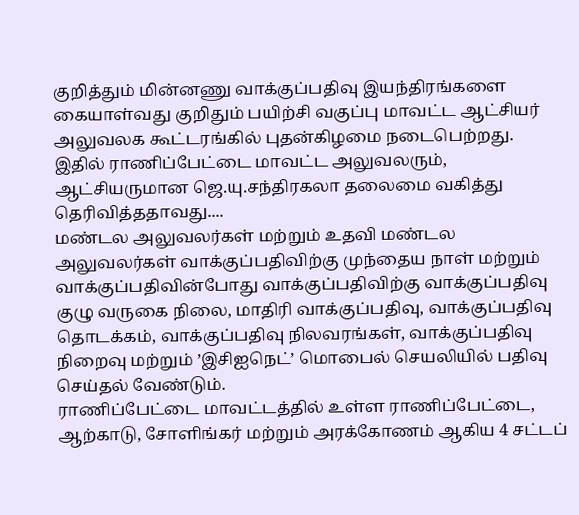குறித்தும் மின்னணு வாக்குப்பதிவு இயந்திரங்களை கையாள்வது குறிதும் பயிற்சி வகுப்பு மாவட்ட ஆட்சியர் அலுவலக கூட்டரங்கில் புதன்கிழமை நடைபெற்றது.
இதில் ராணிப்பேட்டை மாவட்ட அலுவலரும், ஆட்சியருமான ஜெ.யு.சந்திரகலா தலைமை வகித்து தெரிவித்ததாவது....
மண்டல அலுவலர்கள் மற்றும் உதவி மண்டல அலுவலர்கள் வாக்குப்பதிவிற்கு முந்தைய நாள் மற்றும் வாக்குப்பதிவின்போது வாக்குப்பதிவிற்கு வாக்குப்பதிவு குழு வருகை நிலை, மாதிரி வாக்குப்பதிவு, வாக்குப்பதிவு தொடக்கம், வாக்குப்பதிவு நிலவரங்கள், வாக்குப்பதிவு நிறைவு மற்றும் ’இசிஐநெட்’ மொபைல் செயலியில் பதிவு செய்தல் வேண்டும்.
ராணிப்பேட்டை மாவட்டத்தில் உள்ள ராணிப்பேட்டை, ஆற்காடு, சோளிங்கர் மற்றும் அரக்கோணம் ஆகிய 4 சட்டப்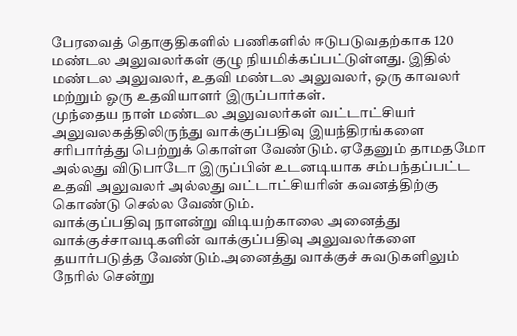பேரவைத் தொகுதிகளில் பணிகளில் ஈடுபடுவதற்காக 120 மண்டல அலுவலர்கள் குழு நியமிக்கப்பட்டுள்ளது. இதில் மண்டல அலுவலர், உதவி மண்டல அலுவலர், ஒரு காவலர் மற்றும் ஓரு உதவியாளர் இருப்பார்கள்.
முந்தைய நாள் மண்டல அலுவலர்கள் வட்டாட்சியர் அலுவலகத்திலிருந்து வாக்குப்பதிவு இயந்திரங்களை சரிபார்த்து பெற்றுக் கொள்ள வேண்டும். ஏதேனும் தாமதமோ அல்லது விடுபாடோ இருப்பின் உடனடியாக சம்பந்தப்பட்ட உதவி அலுவலர் அல்லது வட்டாட்சியரின் கவனத்திற்கு கொண்டு செல்ல வேண்டும்.
வாக்குப்பதிவு நாளன்று விடியற்காலை அனைத்து வாக்குச்சாவடிகளின் வாக்குப்பதிவு அலுவலர்களை தயார்படுத்த வேண்டும்.அனைத்து வாக்குச் சுவடுகளிலும் நேரில் சென்று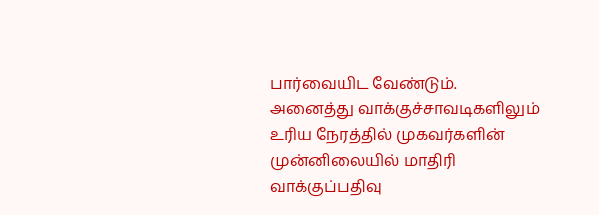பார்வையிட வேண்டும்.
அனைத்து வாக்குச்சாவடிகளிலும் உரிய நேரத்தில் முகவர்களின் முன்னிலையில் மாதிரி வாக்குப்பதிவு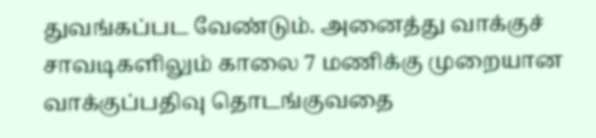துவங்கப்பட வேண்டும். அனைத்து வாக்குச் சாவடிகளிலும் காலை 7 மணிக்கு முறையான வாக்குப்பதிவு தொடங்குவதை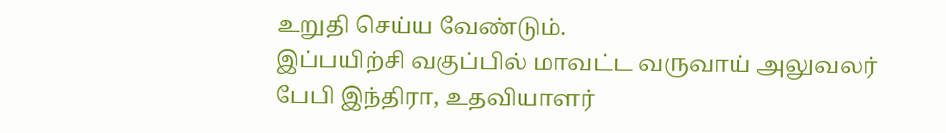உறுதி செய்ய வேண்டும்.
இப்பயிற்சி வகுப்பில் மாவட்ட வருவாய் அலுவலர் பேபி இந்திரா, உதவியாளர்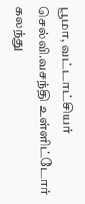பூமா, வட்டாட்சியர் செல்வி.வசந்தி உள்ளிட்டோர் கலந்து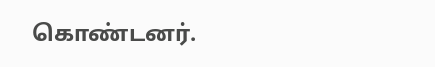கொண்டனர்.